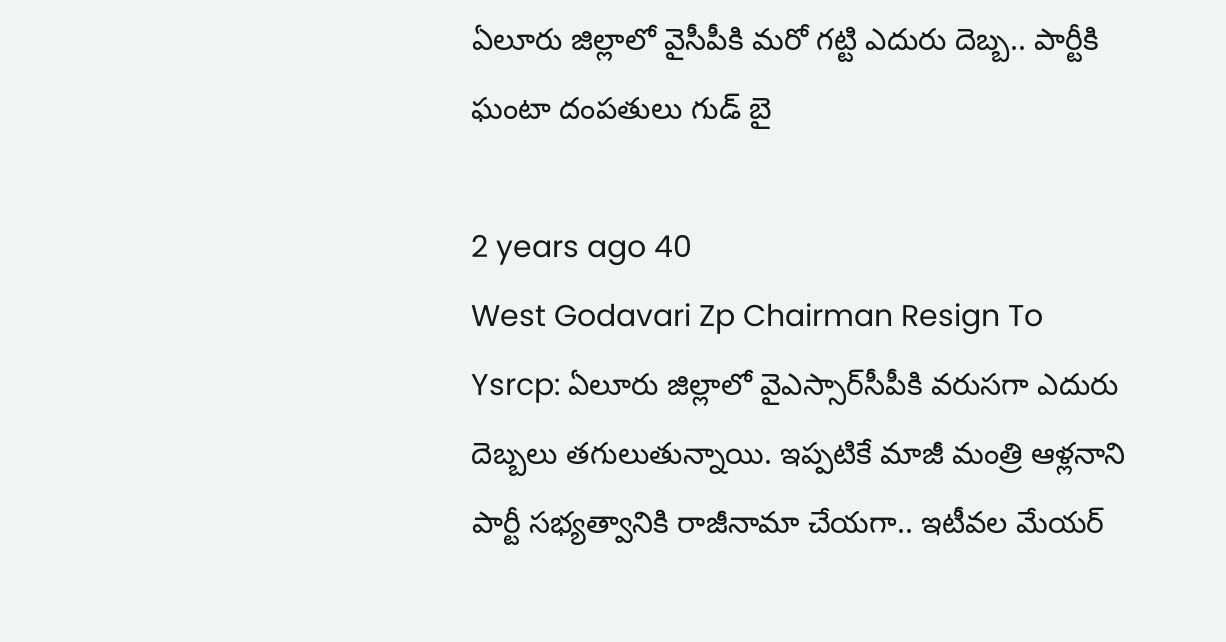ఏలూరు జిల్లాలో వైసీపీకి మరో గట్టి ఎదురు దెబ్బ.. పార్టీకి ఘంటా దంపతులు గుడ్ బై

2 years ago 40
West Godavari Zp Chairman Resign To Ysrcp: ఏలూరు జిల్లాలో వైఎస్సార్‌సీపీకి వరుసగా ఎదురు దెబ్బలు తగులుతున్నాయి. ఇప్పటికే మాజీ మంత్రి ఆళ్లనాని పార్టీ సభ్యత్వానికి రాజీనామా చేయగా.. ఇటీవల మేయర్‌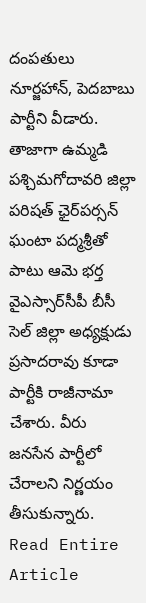దంపతులు నూర్జహాన్‌, పెదబాబు పార్టీని వీడారు. తాజాగా ఉమ్మడి పశ్చిమగోదావరి జిల్లా పరిషత్ ఛైర్‌పర్సన్ ఘంటా పద్మశ్రీతో పాటు ఆమె భర్త వైఎస్సార్‌సీపీ బీసీ సెల్ జిల్లా అధ్యక్షుడు ప్రసాదరావు కూడా పార్టీకి రాజీనామా చేశారు. వీరు జనసేన పార్టీలో చేరాలని నిర్ణయం తీసుకున్నారు.
Read Entire Article